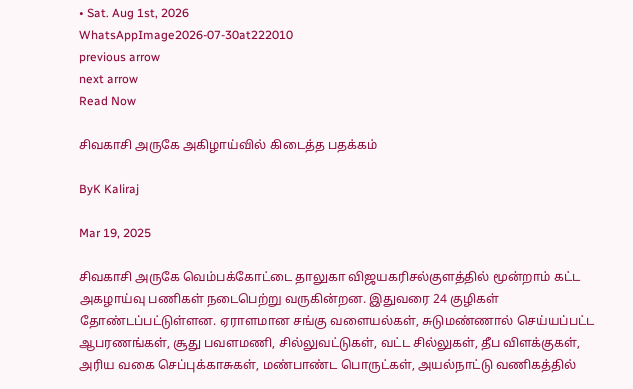• Sat. Aug 1st, 2026
WhatsAppImage2026-07-30at222010
previous arrow
next arrow
Read Now

சிவகாசி அருகே அகிழாய்வில் கிடைத்த பதக்கம்

ByK Kaliraj

Mar 19, 2025

சிவகாசி அருகே வெம்பக்கோட்டை தாலுகா விஜயகரிசல்குளத்தில் மூன்றாம் கட்ட அகழாய்வு பணிகள் நடைபெற்று வருகின்றன. இதுவரை 24 குழிகள் தோண்டப்பட்டுள்ளன. ஏராளமான சங்கு வளையல்கள், சுடுமண்ணால் செய்யப்பட்ட ஆபரணங்கள், சூது பவளமணி, சில்லுவட்டுகள், வட்ட சில்லுகள், தீப விளக்குகள், அரிய வகை செப்புக்காசுகள், மண்பாண்ட பொருட்கள், அயல்நாட்டு வணிகத்தில்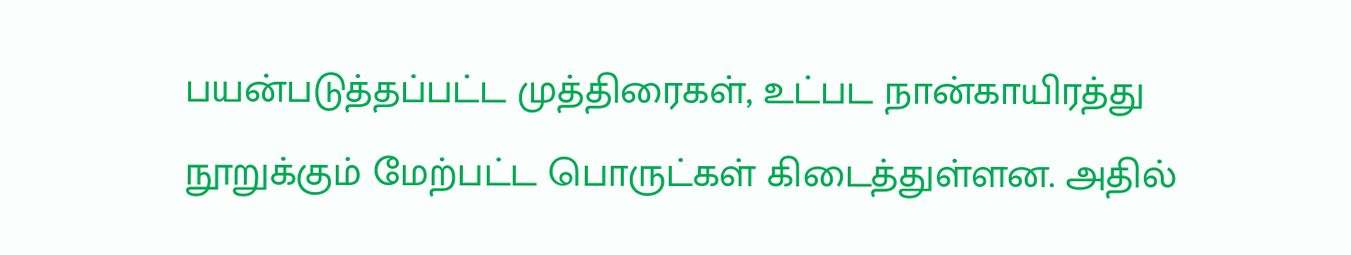பயன்படுத்தப்பட்ட முத்திரைகள், உட்பட நான்காயிரத்து நூறுக்கும் மேற்பட்ட பொருட்கள் கிடைத்துள்ளன. அதில்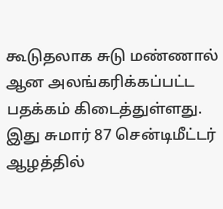கூடுதலாக சுடு மண்ணால் ஆன அலங்கரிக்கப்பட்ட பதக்கம் கிடைத்துள்ளது. இது சுமார் 87 சென்டிமீட்டர் ஆழத்தில்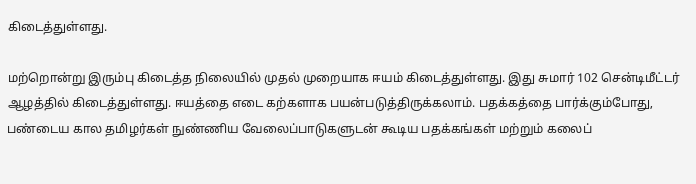கிடைத்துள்ளது.

மற்றொன்று இரும்பு கிடைத்த நிலையில் முதல் முறையாக ஈயம் கிடைத்துள்ளது. இது சுமார் 102 சென்டிமீட்டர் ஆழத்தில் கிடைத்துள்ளது. ஈயத்தை எடை கற்களாக பயன்படுத்திருக்கலாம். பதக்கத்தை பார்க்கும்போது, பண்டைய கால தமிழர்கள் நுண்ணிய வேலைப்பாடுகளுடன் கூடிய பதக்கங்கள் மற்றும் கலைப்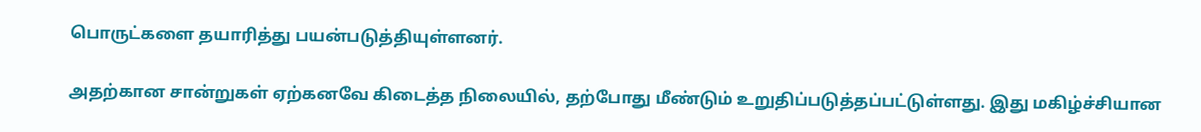பொருட்களை தயாரித்து பயன்படுத்தியுள்ளனர்.

அதற்கான சான்றுகள் ஏற்கனவே கிடைத்த நிலையில், தற்போது மீண்டும் உறுதிப்படுத்தப்பட்டுள்ளது. இது மகிழ்ச்சியான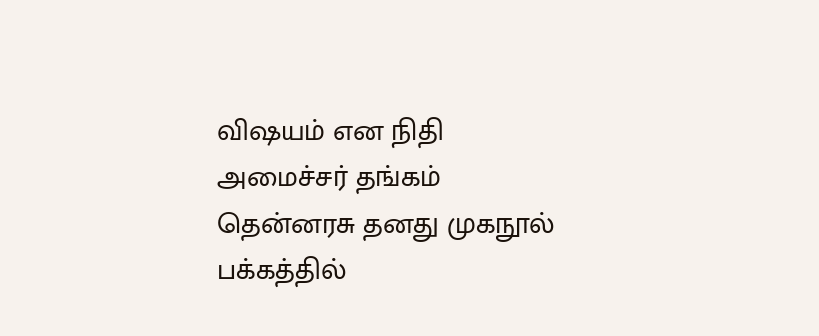விஷயம் என நிதி அமைச்சர் தங்கம் தென்னரசு தனது முகநூல் பக்கத்தில்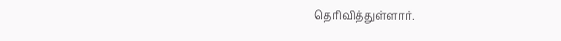தெரிவித்துள்ளார்.